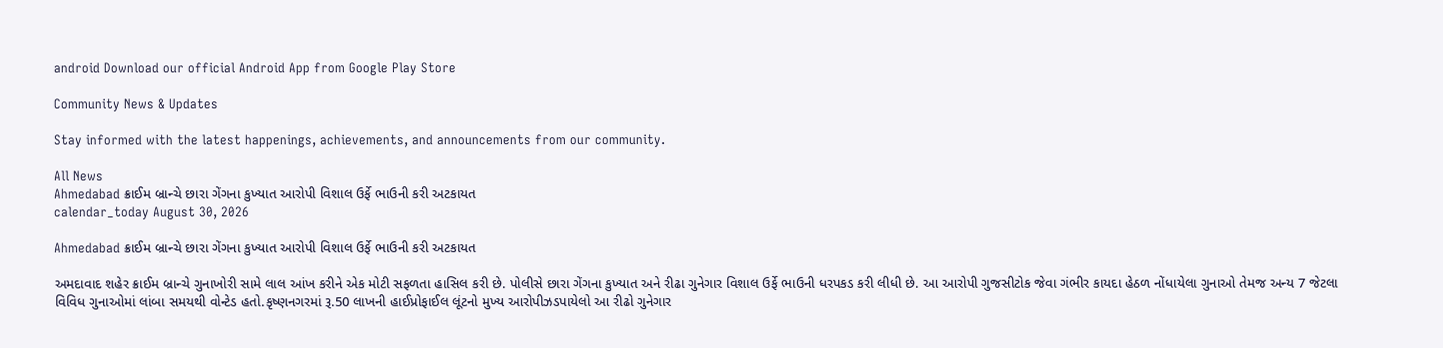android Download our official Android App from Google Play Store

Community News & Updates

Stay informed with the latest happenings, achievements, and announcements from our community.

All News
Ahmedabad ક્રાઈમ બ્રાન્ચે છારા ગેંગના કુખ્યાત આરોપી વિશાલ ઉર્ફે ભાઉની કરી અટકાયત
calendar_today August 30, 2026

Ahmedabad ક્રાઈમ બ્રાન્ચે છારા ગેંગના કુખ્યાત આરોપી વિશાલ ઉર્ફે ભાઉની કરી અટકાયત

અમદાવાદ શહેર ક્રાઈમ બ્રાન્ચે ગુનાખોરી સામે લાલ આંખ કરીને એક મોટી સફળતા હાસિલ કરી છે. પોલીસે છારા ગેંગના કુખ્યાત અને રીઢા ગુનેગાર વિશાલ ઉર્ફે ભાઉની ધરપકડ કરી લીધી છે. આ આરોપી ગુજસીટોક જેવા ગંભીર કાયદા હેઠળ નોંધાયેલા ગુનાઓ તેમજ અન્ય 7 જેટલા વિવિધ ગુનાઓમાં લાંબા સમયથી વોન્ટેડ હતો.કૃષ્ણનગરમાં રૂ.50 લાખની હાઈપ્રોફાઈલ લૂંટનો મુખ્ય આરોપીઝડપાયેલો આ રીઢો ગુનેગાર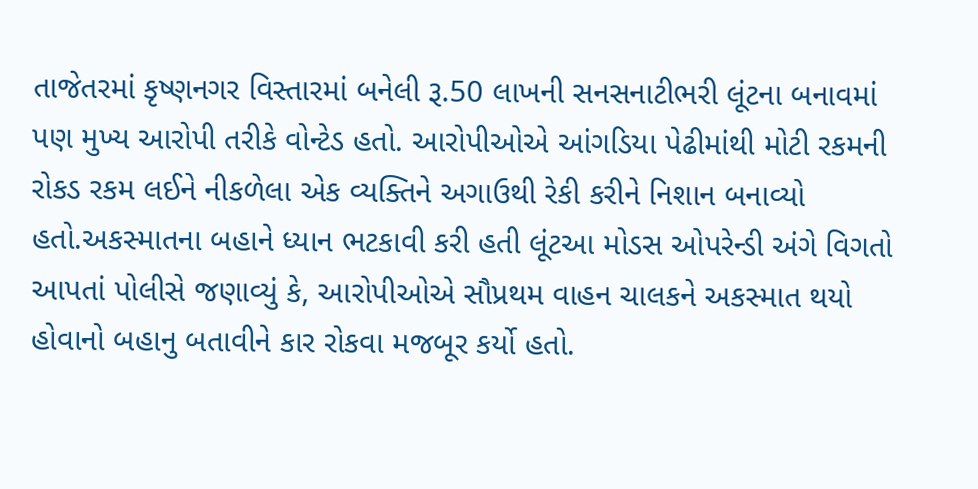તાજેતરમાં કૃષ્ણનગર વિસ્તારમાં બનેલી રૂ.50 લાખની સનસનાટીભરી લૂંટના બનાવમાં પણ મુખ્ય આરોપી તરીકે વોન્ટેડ હતો. આરોપીઓએ આંગડિયા પેઢીમાંથી મોટી રકમની રોકડ રકમ લઈને નીકળેલા એક વ્યક્તિને અગાઉથી રેકી કરીને નિશાન બનાવ્યો હતો.અકસ્માતના બહાને ધ્યાન ભટકાવી કરી હતી લૂંટઆ મોડસ ઓપરેન્ડી અંગે વિગતો આપતાં પોલીસે જણાવ્યું કે, આરોપીઓએ સૌપ્રથમ વાહન ચાલકને અકસ્માત થયો હોવાનો બહાનુ બતાવીને કાર રોકવા મજબૂર કર્યો હતો.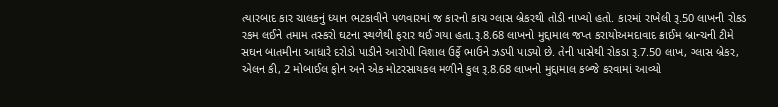ત્યારબાદ કાર ચાલકનું ધ્યાન ભટકાવીને પળવારમાં જ કારનો કાચ ગ્લાસ બ્રેકરથી તોડી નાખ્યો હતો. કારમાં રાખેલી રૂ.50 લાખની રોકડ રકમ લઈને તમામ તસ્કરો ઘટના સ્થળેથી ફરાર થઈ ગયા હતા.રૂ.8.68 લાખનો મુદ્દામાલ જપ્ત કરાયોઅમદાવાદ ક્રાઈમ બ્રાન્ચની ટીમે સઘન બાતમીના આધારે દરોડો પાડીને આરોપી વિશાલ ઉર્ફે ભાઉને ઝડપી પાડ્યો છે. તેની પાસેથી રોકડા રૂ.7.50 લાખ, ગ્લાસ બ્રેકર, એલન કી, 2 મોબાઈલ ફોન અને એક મોટરસાયકલ મળીને કુલ રૂ.8.68 લાખનો મુદ્દામાલ કબ્જે કરવામાં આવ્યો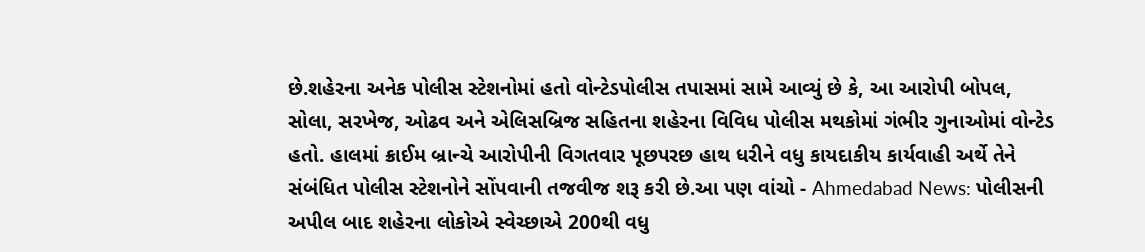છે.શહેરના અનેક પોલીસ સ્ટેશનોમાં હતો વોન્ટેડપોલીસ તપાસમાં સામે આવ્યું છે કે, આ આરોપી બોપલ, સોલા, સરખેજ, ઓઢવ અને એલિસબ્રિજ સહિતના શહેરના વિવિધ પોલીસ મથકોમાં ગંભીર ગુનાઓમાં વોન્ટેડ હતો. હાલમાં ક્રાઈમ બ્રાન્ચે આરોપીની વિગતવાર પૂછપરછ હાથ ધરીને વધુ કાયદાકીય કાર્યવાહી અર્થે તેને સંબંધિત પોલીસ સ્ટેશનોને સોંપવાની તજવીજ શરૂ કરી છે.આ પણ વાંચો - Ahmedabad News: પોલીસની અપીલ બાદ શહેરના લોકોએ સ્વેચ્છાએ 200થી વધુ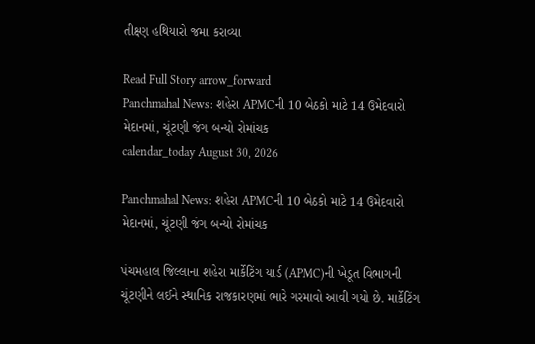તીક્ષ્ણ હથિયારો જમા કરાવ્યા

Read Full Story arrow_forward
Panchmahal News: શહેરા APMCની 10 બેઠકો માટે 14 ઉમેદવારો મેદાનમાં, ચૂંટણી જંગ બન્યો રોમાંચક
calendar_today August 30, 2026

Panchmahal News: શહેરા APMCની 10 બેઠકો માટે 14 ઉમેદવારો મેદાનમાં, ચૂંટણી જંગ બન્યો રોમાંચક

પંચમહાલ જિલ્લાના શહેરા માર્કેટિંગ યાર્ડ (APMC)ની ખેડૂત વિભાગની ચૂંટણીને લઈને સ્થાનિક રાજકારણમાં ભારે ગરમાવો આવી ગયો છે. માર્કેટિંગ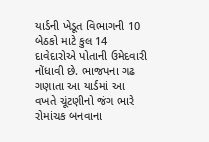યાર્ડની ખેડૂત વિભાગની 10 બેઠકો માટે કુલ 14 દાવેદારોએ પોતાની ઉમેદવારી નોંધાવી છે. ભાજપના ગઢ ગણાતા આ યાર્ડમાં આ વખતે ચૂંટણીનો જંગ ભારે રોમાંચક બનવાના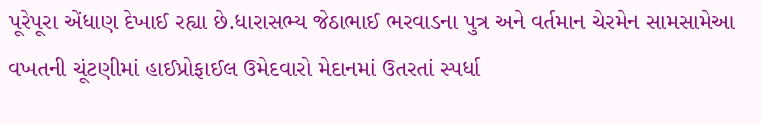પૂરેપૂરા એંધાણ દેખાઈ રહ્યા છે.ધારાસભ્ય જેઠાભાઈ ભરવાડના પુત્ર અને વર્તમાન ચેરમેન સામસામેઆ વખતની ચૂંટણીમાં હાઈપ્રોફાઈલ ઉમેદવારો મેદાનમાં ઉતરતાં સ્પર્ધા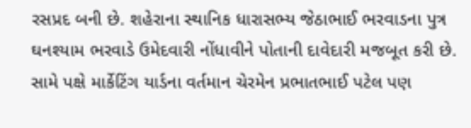રસપ્રદ બની છે. શહેરાના સ્થાનિક ધારાસભ્ય જેઠાભાઈ ભરવાડના પુત્ર ઘનશ્યામ ભરવાડે ઉમેદવારી નોંધાવીને પોતાની દાવેદારી મજબૂત કરી છે. સામે પક્ષે માર્કેટિંગ યાર્ડના વર્તમાન ચેરમેન પ્રભાતભાઈ પટેલ પણ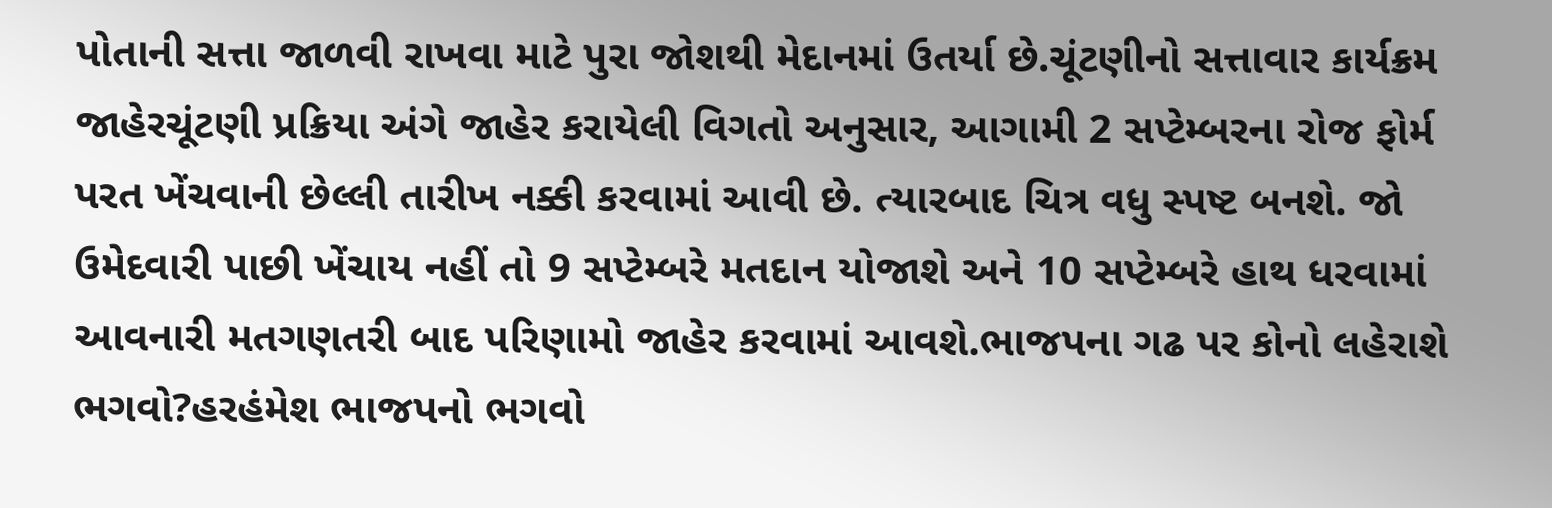પોતાની સત્તા જાળવી રાખવા માટે પુરા જોશથી મેદાનમાં ઉતર્યા છે.ચૂંટણીનો સત્તાવાર કાર્યક્રમ જાહેરચૂંટણી પ્રક્રિયા અંગે જાહેર કરાયેલી વિગતો અનુસાર, આગામી 2 સપ્ટેમ્બરના રોજ ફોર્મ પરત ખેંચવાની છેલ્લી તારીખ નક્કી કરવામાં આવી છે. ત્યારબાદ ચિત્ર વધુ સ્પષ્ટ બનશે. જો ઉમેદવારી પાછી ખેંચાય નહીં તો 9 સપ્ટેમ્બરે મતદાન યોજાશે અને 10 સપ્ટેમ્બરે હાથ ધરવામાં આવનારી મતગણતરી બાદ પરિણામો જાહેર કરવામાં આવશે.ભાજપના ગઢ પર કોનો લહેરાશે ભગવો?હરહંમેશ ભાજપનો ભગવો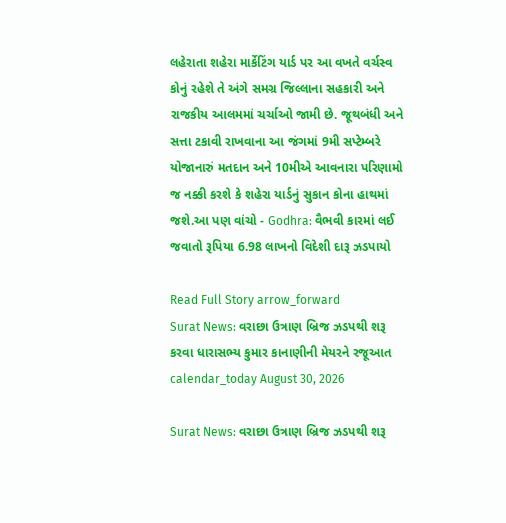લહેરાતા શહેરા માર્કેટિંગ યાર્ડ પર આ વખતે વર્ચસ્વ કોનું રહેશે તે અંગે સમગ્ર જિલ્લાના સહકારી અને રાજકીય આલમમાં ચર્ચાઓ જામી છે. જૂથબંધી અને સત્તા ટકાવી રાખવાના આ જંગમાં 9મી સપ્ટેમ્બરે યોજાનારું મતદાન અને 10મીએ આવનારા પરિણામો જ નક્કી કરશે કે શહેરા યાર્ડનું સુકાન કોના હાથમાં જશે.આ પણ વાંચો - Godhra: વૈભવી કારમાં લઈ જવાતો રૂપિયા 6.98 લાખનો વિદેશી દારૂ ઝડપાયો

Read Full Story arrow_forward
Surat News: વરાછા ઉત્રાણ બ્રિજ ઝડપથી શરૂ કરવા ધારાસભ્ય કુમાર કાનાણીની મેયરને રજૂઆત
calendar_today August 30, 2026

Surat News: વરાછા ઉત્રાણ બ્રિજ ઝડપથી શરૂ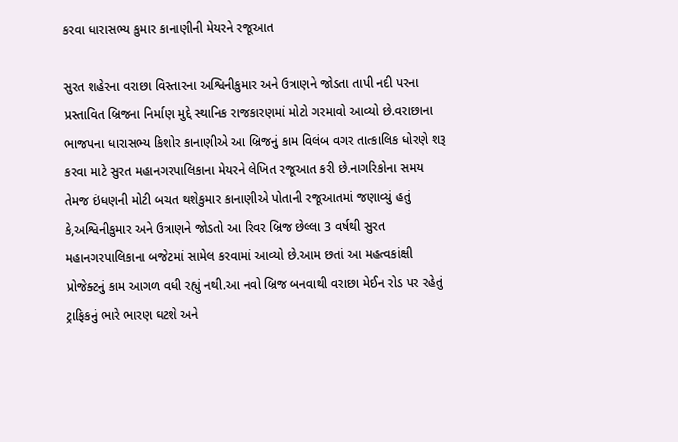કરવા ધારાસભ્ય કુમાર કાનાણીની મેયરને રજૂઆત

સુરત શહેરના વરાછા વિસ્તારના અશ્વિનીકુમાર અને ઉત્રાણને જોડતા તાપી નદી પરના પ્રસ્તાવિત બ્રિજના નિર્માણ મુદ્દે સ્થાનિક રાજકારણમાં મોટો ગરમાવો આવ્યો છે.વરાછાના ભાજપના ધારાસભ્ય કિશોર કાનાણીએ આ બ્રિજનું કામ વિલંબ વગર તાત્કાલિક ધોરણે શરૂ કરવા માટે સુરત મહાનગરપાલિકાના મેયરને લેખિત રજૂઆત કરી છે.નાગરિકોના સમય તેમજ ઇંધણની મોટી બચત થશેકુમાર કાનાણીએ પોતાની રજૂઆતમાં જણાવ્યું હતું કે,અશ્વિનીકુમાર અને ઉત્રાણને જોડતો આ રિવર બ્રિજ છેલ્લા 3 વર્ષથી સુરત મહાનગરપાલિકાના બજેટમાં સામેલ કરવામાં આવ્યો છે.આમ છતાં આ મહત્વકાંક્ષી પ્રોજેક્ટનું કામ આગળ વધી રહ્યું નથી.આ નવો બ્રિજ બનવાથી વરાછા મેઈન રોડ પર રહેતું ટ્રાફિકનું ભારે ભારણ ઘટશે અને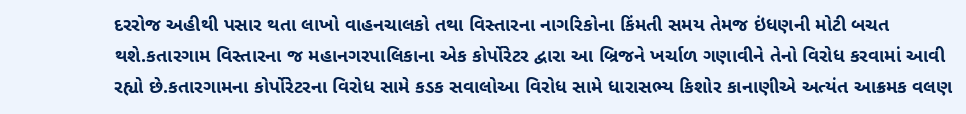દરરોજ અહીથી પસાર થતા લાખો વાહનચાલકો તથા વિસ્તારના નાગરિકોના કિંમતી સમય તેમજ ઇંધણની મોટી બચત થશે.કતારગામ વિસ્તારના જ મહાનગરપાલિકાના એક કોર્પોરેટર દ્વારા આ બ્રિજને ખર્ચાળ ગણાવીને તેનો વિરોધ કરવામાં આવી રહ્યો છે.કતારગામના કોર્પોરેટરના વિરોધ સામે કડક સવાલોઆ વિરોધ સામે ધારાસભ્ય કિશોર કાનાણીએ અત્યંત આક્રમક વલણ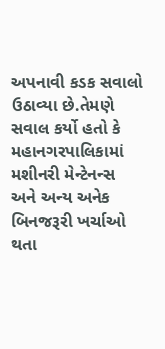અપનાવી કડક સવાલો ઉઠાવ્યા છે.તેમણે સવાલ કર્યો હતો કે મહાનગરપાલિકામાં મશીનરી મેન્ટેનન્સ અને અન્ય અનેક બિનજરૂરી ખર્ચાઓ થતા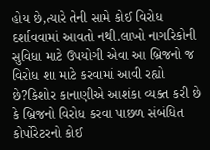હોય છે,ત્યારે તેની સામે કોઈ વિરોધ દર્શાવવામાં આવતો નથી.લાખો નાગરિકોની સુવિધા માટે ઉપયોગી એવા આ બ્રિજનો જ વિરોધ શા માટે કરવામાં આવી રહ્યો છે?કિશોર કાનાણીએ આશંકા વ્યક્ત કરી છે કે બ્રિજનો વિરોધ કરવા પાછળ સંબંધિત કોર્પોરેટરનો કોઈ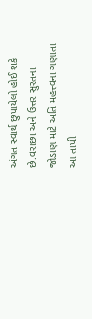અંગત સ્વાર્થ છુપાયેલો હોઈ શકે છે.વરાછા અને ઉત્તર સુરતના જોડાણ માટે અતિ મહત્ત્વના ગણાતા આ તાપી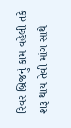રિવર બ્રિજનું કામ વહેલી તકે શરૂ થાય તેવી માંગ સાથે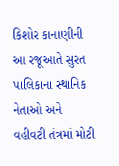કિશોર કાનાણીની આ રજૂઆતે સુરત પાલિકાના સ્થાનિક નેતાઓ અને વહીવટી તંત્રમાં મોટી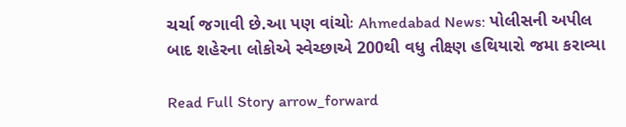ચર્ચા જગાવી છે.આ પણ વાંચોઃ Ahmedabad News: પોલીસની અપીલ બાદ શહેરના લોકોએ સ્વેચ્છાએ 200થી વધુ તીક્ષ્ણ હથિયારો જમા કરાવ્યા

Read Full Story arrow_forward